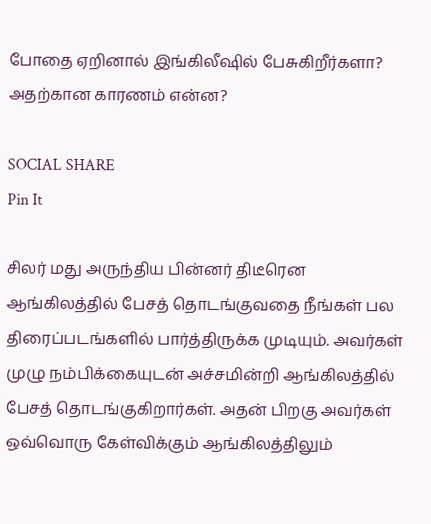போதை ஏறினால் இங்கிலீஷில் பேசுகிறீர்களா? அதற்கான காரணம் என்ன?

SOCIAL SHARE
Pin It

சிலர் மது அருந்திய பின்னர் திடீரென ஆங்கிலத்தில் பேசத் தொடங்குவதை நீங்கள் பல திரைப்படங்களில் பார்த்திருக்க முடியும். அவர்கள் முழு நம்பிக்கையுடன் அச்சமின்றி ஆங்கிலத்தில் பேசத் தொடங்குகிறார்கள். அதன் பிறகு அவர்கள் ஒவ்வொரு கேள்விக்கும் ஆங்கிலத்திலும்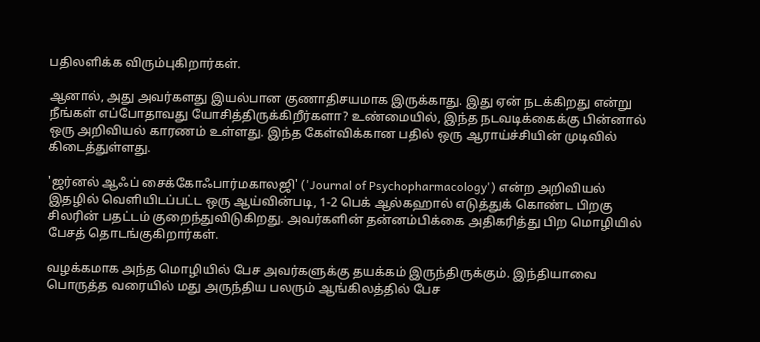பதிலளிக்க விரும்புகிறார்கள்.

ஆனால், அது அவர்களது இயல்பான குணாதிசயமாக இருக்காது. இது ஏன் நடக்கிறது என்று நீங்கள் எப்போதாவது யோசித்திருக்கிறீர்களா? உண்மையில், இந்த நடவடிக்கைக்கு பின்னால் ஒரு அறிவியல் காரணம் உள்ளது. இந்த கேள்விக்கான பதில் ஒரு ஆராய்ச்சியின் முடிவில் கிடைத்துள்ளது.

'ஜர்னல் ஆஃப் சைக்கோஃபார்மகாலஜி' ('Journal of Psychopharmacology') என்ற அறிவியல் இதழில் வெளியிடப்பட்ட ஒரு ஆய்வின்படி, 1-2 பெக் ஆல்கஹால் எடுத்துக் கொண்ட பிறகு சிலரின் பதட்டம் குறைந்துவிடுகிறது. அவர்களின் தன்னம்பிக்கை அதிகரித்து பிற மொழியில் பேசத் தொடங்குகிறார்கள்.

வழக்கமாக அந்த மொழியில் பேச அவர்களுக்கு தயக்கம் இருந்திருக்கும். இந்தியாவை பொருத்த வரையில் மது அருந்திய பலரும் ஆங்கிலத்தில் பேச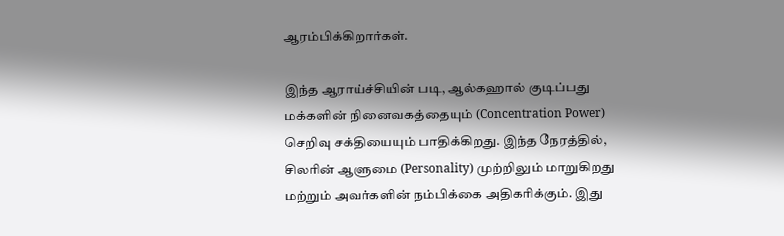ஆரம்பிக்கிறார்கள்.

இந்த ஆராய்ச்சியின் படி, ஆல்கஹால் குடிப்பது மக்களின் நினைவகத்தையும் (Concentration Power) செறிவு சக்தியையும் பாதிக்கிறது. இந்த நேரத்தில், சிலரின் ஆளுமை (Personality) முற்றிலும் மாறுகிறது மற்றும் அவர்களின் நம்பிக்கை அதிகரிக்கும். இது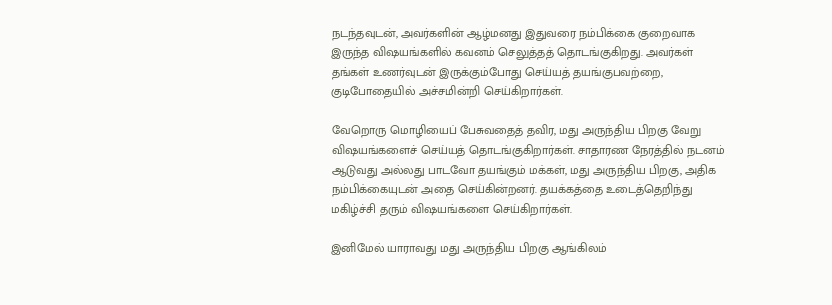நடந்தவுடன், அவர்களின் ஆழ்மனது இதுவரை நம்பிக்கை குறைவாக இருந்த விஷயங்களில் கவனம் செலுத்தத் தொடங்குகிறது. அவர்கள் தங்கள் உணர்வுடன் இருக்கும்போது செய்யத் தயங்குபவற்றை, குடிபோதையில் அச்சமின்றி செய்கிறார்கள்.

வேறொரு மொழியைப் பேசுவதைத் தவிர, மது அருந்திய பிறகு வேறு விஷயங்களைச் செய்யத் தொடங்குகிறார்கள். சாதாரண நேரத்தில் நடனம் ஆடுவது அல்லது பாடவோ தயங்கும் மக்கள், மது அருந்திய பிறகு, அதிக நம்பிக்கையுடன் அதை செய்கின்றனர். தயக்கத்தை உடைத்தெறிந்து மகிழ்ச்சி தரும் விஷயங்களை செய்கிறார்கள்.

இனிமேல் யாராவது மது அருந்திய பிறகு ஆங்கிலம்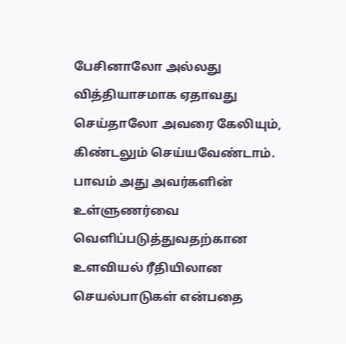பேசினாலோ அல்லது வித்தியாசமாக ஏதாவது செய்தாலோ அவரை கேலியும், கிண்டலும் செய்யவேண்டாம். பாவம் அது அவர்களின் உள்ளுணர்வை வெளிப்படுத்துவதற்கான உளவியல் ரீதியிலான செயல்பாடுகள் என்பதை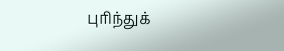புரிந்துக்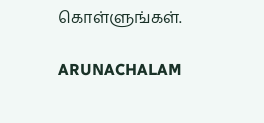கொள்ளுங்கள்.

ARUNACHALAM